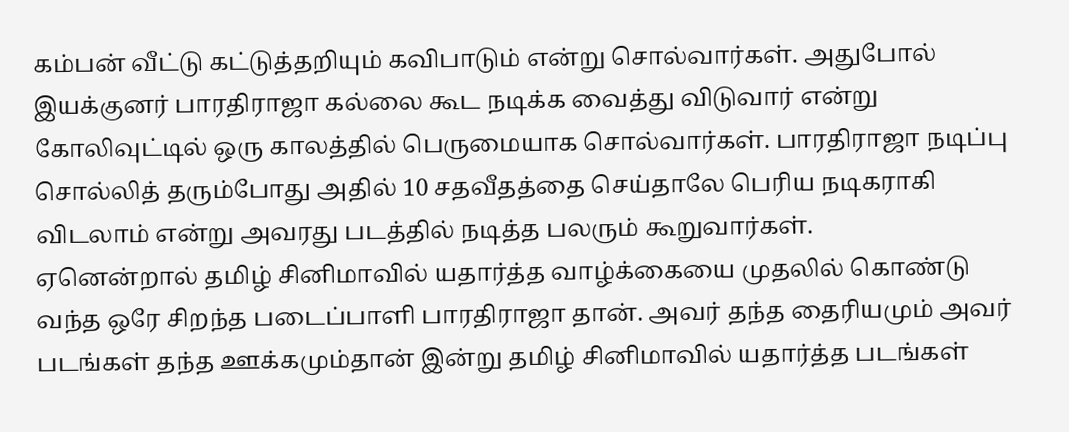கம்பன் வீட்டு கட்டுத்தறியும் கவிபாடும் என்று சொல்வார்கள். அதுபோல் இயக்குனர் பாரதிராஜா கல்லை கூட நடிக்க வைத்து விடுவார் என்று கோலிவுட்டில் ஒரு காலத்தில் பெருமையாக சொல்வார்கள். பாரதிராஜா நடிப்பு சொல்லித் தரும்போது அதில் 10 சதவீதத்தை செய்தாலே பெரிய நடிகராகி விடலாம் என்று அவரது படத்தில் நடித்த பலரும் கூறுவார்கள்.
ஏனென்றால் தமிழ் சினிமாவில் யதார்த்த வாழ்க்கையை முதலில் கொண்டு வந்த ஒரே சிறந்த படைப்பாளி பாரதிராஜா தான். அவர் தந்த தைரியமும் அவர் படங்கள் தந்த ஊக்கமும்தான் இன்று தமிழ் சினிமாவில் யதார்த்த படங்கள்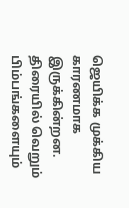ஜெயிக்க முக்கிய காரணமாக இருக்கின்றன.
திரையில் வெறும் பிம்பங்களையும்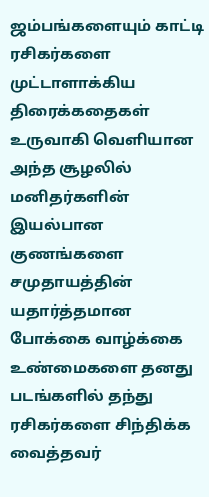ஜம்பங்களையும் காட்டி ரசிகர்களை முட்டாளாக்கிய திரைக்கதைகள் உருவாகி வெளியான அந்த சூழலில் மனிதர்களின் இயல்பான குணங்களை சமுதாயத்தின் யதார்த்தமான போக்கை வாழ்க்கை உண்மைகளை தனது படங்களில் தந்து ரசிகர்களை சிந்திக்க வைத்தவர்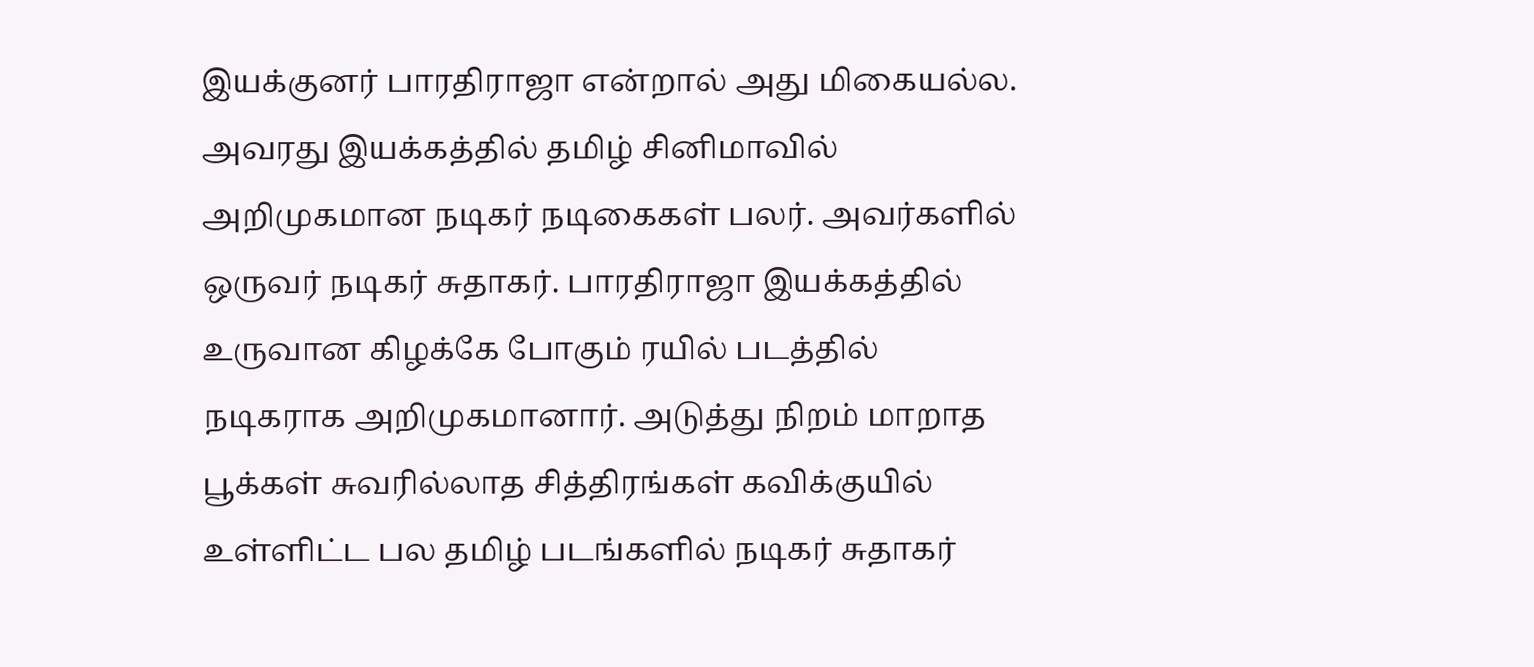இயக்குனர் பாரதிராஜா என்றால் அது மிகையல்ல.
அவரது இயக்கத்தில் தமிழ் சினிமாவில் அறிமுகமான நடிகர் நடிகைகள் பலர். அவர்களில் ஒருவர் நடிகர் சுதாகர். பாரதிராஜா இயக்கத்தில் உருவான கிழக்கே போகும் ரயில் படத்தில் நடிகராக அறிமுகமானார். அடுத்து நிறம் மாறாத பூக்கள் சுவரில்லாத சித்திரங்கள் கவிக்குயில் உள்ளிட்ட பல தமிழ் படங்களில் நடிகர் சுதாகர்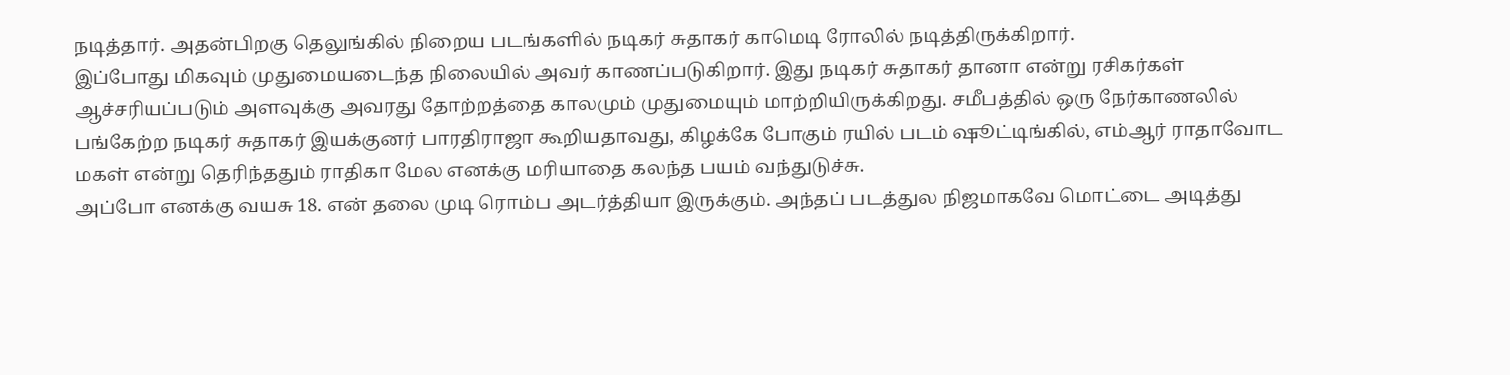நடித்தார். அதன்பிறகு தெலுங்கில் நிறைய படங்களில் நடிகர் சுதாகர் காமெடி ரோலில் நடித்திருக்கிறார்.
இப்போது மிகவும் முதுமையடைந்த நிலையில் அவர் காணப்படுகிறார். இது நடிகர் சுதாகர் தானா என்று ரசிகர்கள் ஆச்சரியப்படும் அளவுக்கு அவரது தோற்றத்தை காலமும் முதுமையும் மாற்றியிருக்கிறது. சமீபத்தில் ஒரு நேர்காணலில் பங்கேற்ற நடிகர் சுதாகர் இயக்குனர் பாரதிராஜா கூறியதாவது, கிழக்கே போகும் ரயில் படம் ஷூட்டிங்கில், எம்ஆர் ராதாவோட மகள் என்று தெரிந்ததும் ராதிகா மேல எனக்கு மரியாதை கலந்த பயம் வந்துடுச்சு.
அப்போ எனக்கு வயசு 18. என் தலை முடி ரொம்ப அடர்த்தியா இருக்கும். அந்தப் படத்துல நிஜமாகவே மொட்டை அடித்து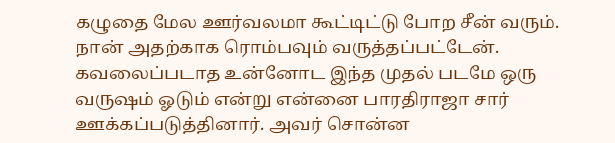கழுதை மேல ஊர்வலமா கூட்டிட்டு போற சீன் வரும். நான் அதற்காக ரொம்பவும் வருத்தப்பட்டேன். கவலைப்படாத உன்னோட இந்த முதல் படமே ஒரு வருஷம் ஓடும் என்று என்னை பாரதிராஜா சார் ஊக்கப்படுத்தினார். அவர் சொன்ன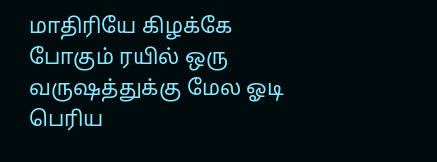மாதிரியே கிழக்கே போகும் ரயில் ஒரு வருஷத்துக்கு மேல ஓடி பெரிய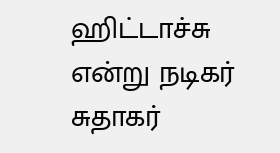ஹிட்டாச்சு என்று நடிகர் சுதாகர்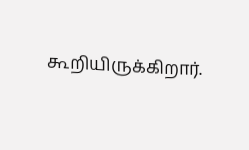கூறியிருக்கிறார்.